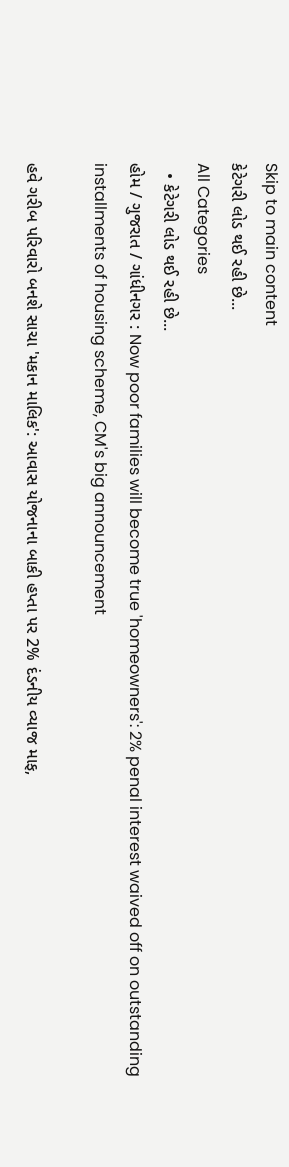Skip to main content
કેટેગરી લોડ થઈ રહી છે...
All Categories
  • કેટેગરી લોડ થઈ રહી છે...
હોમ / ગુજરાત / ગાંધીનગર : Now poor families will become true 'homeowners': 2% penal interest waived off on outstanding installments of housing scheme, CM's big announcement

હવે ગરીબ પરિવારો બનશે સાચા 'મકાન માલિક': આવાસ યોજનાના બાકી હપ્તા પર 2% દંડનીય વ્યાજ માફ,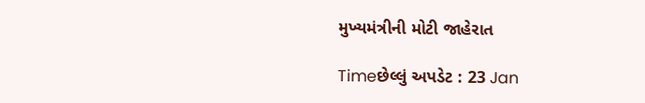મુખ્યમંત્રીની મોટી જાહેરાત

Timeછેલ્લું અપડેટ : 23 Jan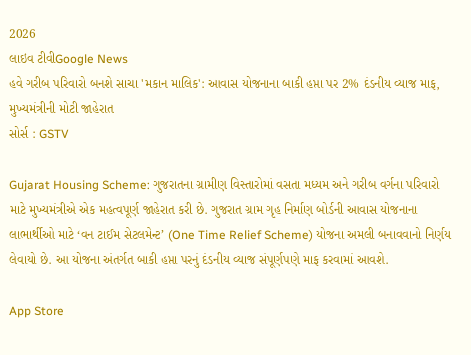2026
લાઇવ ટીવીGoogle News
હવે ગરીબ પરિવારો બનશે સાચા 'મકાન માલિક': આવાસ યોજનાના બાકી હપ્તા પર 2% દંડનીય વ્યાજ માફ, મુખ્યમંત્રીની મોટી જાહેરાત
સોર્સ : GSTV

Gujarat Housing Scheme: ગુજરાતના ગ્રામીણ વિસ્તારોમાં વસતા મધ્યમ અને ગરીબ વર્ગના પરિવારો માટે મુખ્યમંત્રીએ એક મહત્વપૂર્ણ જાહેરાત કરી છે. ગુજરાત ગ્રામ ગૃહ નિર્માણ બોર્ડની આવાસ યોજનાના લાભાર્થીઓ માટે ‘વન ટાઈમ સેટલમેન્ટ’ (One Time Relief Scheme) યોજના અમલી બનાવવાનો નિર્ણય લેવાયો છે. આ યોજના અંતર્ગત બાકી હપ્તા પરનું દંડનીય વ્યાજ સંપૂર્ણપણે માફ કરવામાં આવશે.

App Store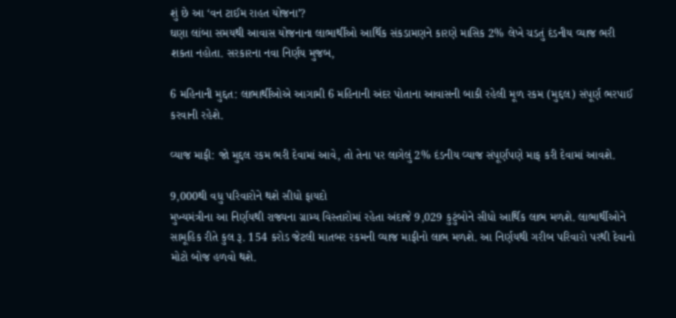શું છે આ ‘વન ટાઈમ રાહત યોજના’?
ઘણા લાંબા સમયથી આવાસ યોજનાના લાભાર્થીઓ આર્થિક સંકડામણને કારણે માસિક 2% લેખે ચડતું દંડનીય વ્યાજ ભરી શકતા નહોતા. સરકારના નવા નિર્ણય મુજબ,

6 મહિનાની મુદ્દત: લાભાર્થીઓએ આગામી 6 મહિનાની અંદર પોતાના આવાસની બાકી રહેલી મૂળ રકમ (મુદ્દલ) સંપૂર્ણ ભરપાઈ કરવાની રહેશે.

વ્યાજ માફી: જો મુદ્દલ રકમ ભરી દેવામાં આવે, તો તેના પર લાગેલું 2% દંડનીય વ્યાજ સંપૂર્ણપણે માફ કરી દેવામાં આવશે.

9,000થી વધુ પરિવારોને થશે સીધો ફાયદો
મુખ્યમંત્રીના આ નિર્ણયથી રાજ્યના ગ્રામ્ય વિસ્તારોમાં રહેતા અંદાજે 9,029 કુટુંબોને સીધો આર્થિક લાભ મળશે. લાભાર્થીઓને સામૂહિક રીતે કુલ રૂ. 154 કરોડ જેટલી માતબર રકમની વ્યાજ માફીનો લાભ મળશે. આ નિર્ણયથી ગરીબ પરિવારો પરથી દેવાનો મોટો બોજ હળવો થશે.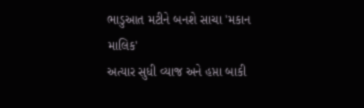ભાડુઆત મટીને બનશે સાચા 'મકાન માલિક'
અત્યાર સુધી વ્યાજ અને હપ્તા બાકી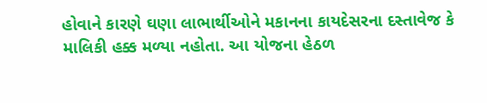હોવાને કારણે ઘણા લાભાર્થીઓને મકાનના કાયદેસરના દસ્તાવેજ કે માલિકી હક્ક મળ્યા નહોતા. આ યોજના હેઠળ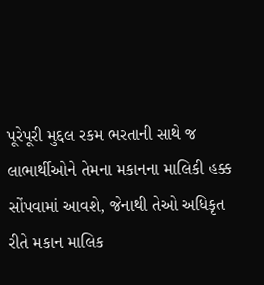પૂરેપૂરી મુદ્દલ રકમ ભરતાની સાથે જ લાભાર્થીઓને તેમના મકાનના માલિકી હક્ક સોંપવામાં આવશે, જેનાથી તેઓ અધિકૃત રીતે મકાન માલિક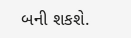બની શકશે.